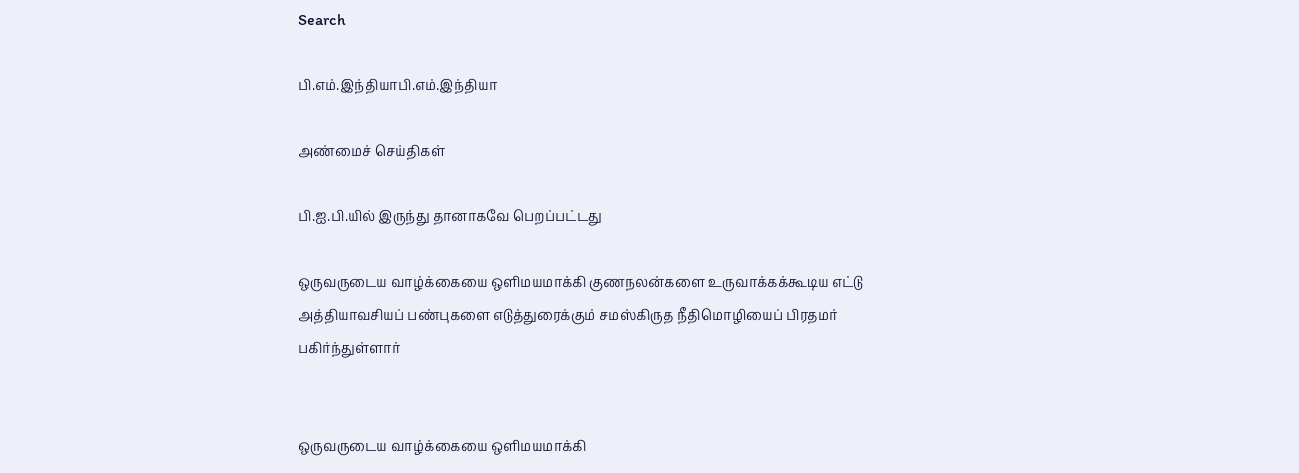Search

பி.எம்.இந்தியாபி.எம்.இந்தியா

அண்மைச் செய்திகள்

பி.ஐ.பி.யில் இருந்து தானாகவே பெறப்பட்டது

ஒருவருடைய வாழ்க்கையை ஒளிமயமாக்கி குணநலன்களை உருவாக்கக்கூடிய எட்டு அத்தியாவசியப் பண்புகளை எடுத்துரைக்கும் சமஸ்கிருத நீதிமொழியைப் பிரதமர் பகிர்ந்துள்ளார்


ஒருவருடைய வாழ்க்கையை ஒளிமயமாக்கி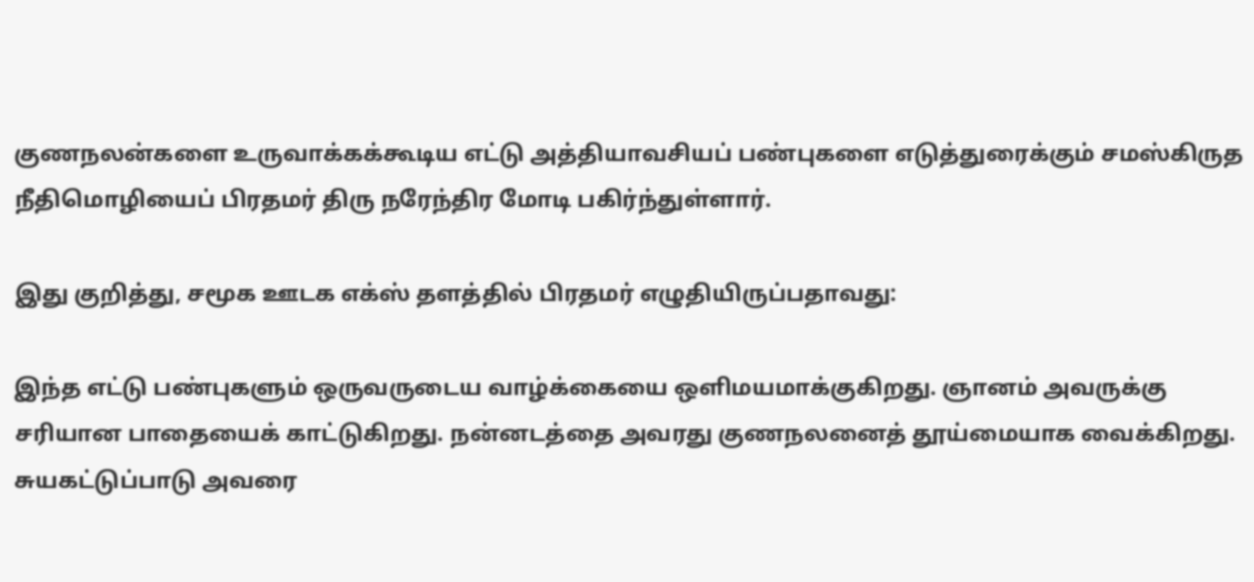குணநலன்களை உருவாக்கக்கூடிய எட்டு அத்தியாவசியப் பண்புகளை எடுத்துரைக்கும் சமஸ்கிருத நீதிமொழியைப் பிரதமர் திரு நரேந்திர மோடி பகிர்ந்துள்ளார்.

இது குறித்து, சமூக ஊடக எக்ஸ் தளத்தில் பிரதமர் எழுதியிருப்பதாவது:

இந்த எட்டு பண்புகளும் ஒருவருடைய வாழ்க்கையை ஒளிமயமாக்குகிறது. ஞானம் அவருக்கு சரியான பாதையைக் காட்டுகிறது. நன்னடத்தை அவரது குணநலனைத் தூய்மையாக வைக்கிறது. சுயகட்டுப்பாடு அவரை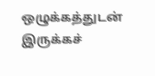ஒழுக்கத்துடன் இருக்கச்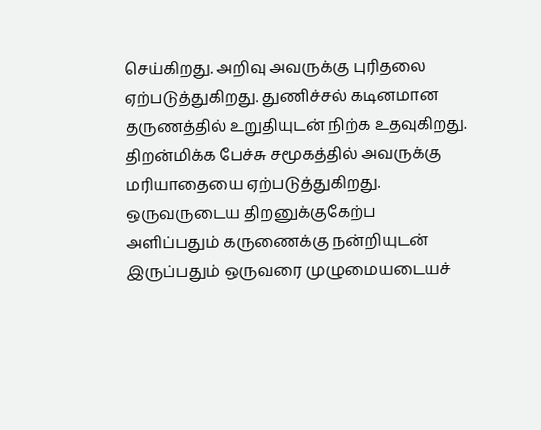செய்கிறது. அறிவு அவருக்கு புரிதலை ஏற்படுத்துகிறது. துணிச்சல் கடினமான தருணத்தில் உறுதியுடன் நிற்க உதவுகிறது. திறன்மிக்க பேச்சு சமூகத்தில் அவருக்கு மரியாதையை ஏற்படுத்துகிறது. ஒருவருடைய திறனுக்குகேற்ப அளிப்பதும் கருணைக்கு நன்றியுடன் இருப்பதும் ஒருவரை முழுமையடையச்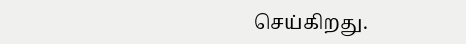செய்கிறது.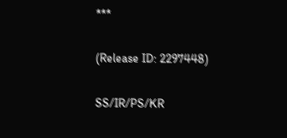***

(Release ID: 2297448)

SS/IR/PS/KR